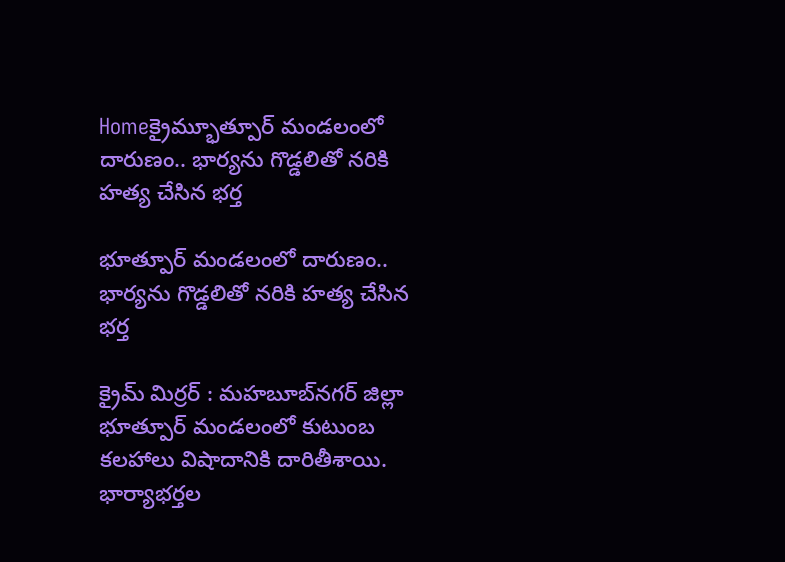Homeక్రైమ్భూత్పూర్ మండలంలో దారుణం.. భార్యను గొడ్డలితో నరికి హత్య చేసిన భర్త

భూత్పూర్ మండలంలో దారుణం.. భార్యను గొడ్డలితో నరికి హత్య చేసిన భర్త

క్రైమ్ మిర్రర్ : మహబూబ్‌నగర్ జిల్లా భూత్పూర్ మండలంలో కుటుంబ కలహాలు విషాదానికి దారితీశాయి. భార్యాభర్తల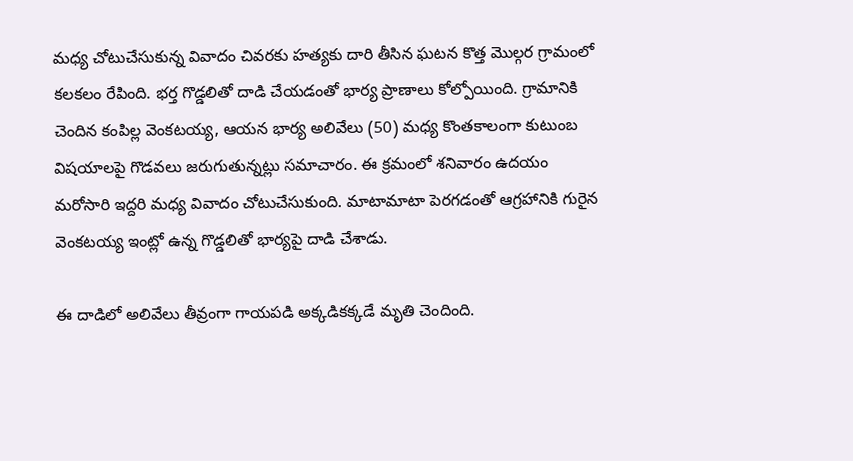మధ్య చోటుచేసుకున్న వివాదం చివరకు హత్యకు దారి తీసిన ఘటన కొత్త మొల్గర గ్రామంలో కలకలం రేపింది. భర్త గొడ్డలితో దాడి చేయడంతో భార్య ప్రాణాలు కోల్పోయింది. గ్రామానికి చెందిన కంపిల్ల వెంకటయ్య, ఆయన భార్య అలివేలు (50) మధ్య కొంతకాలంగా కుటుంబ విషయాలపై గొడవలు జరుగుతున్నట్లు సమాచారం. ఈ క్రమంలో శనివారం ఉదయం మరోసారి ఇద్దరి మధ్య వివాదం చోటుచేసుకుంది. మాటామాటా పెరగడంతో ఆగ్రహానికి గురైన వెంకటయ్య ఇంట్లో ఉన్న గొడ్డలితో భార్యపై దాడి చేశాడు.

ఈ దాడిలో అలివేలు తీవ్రంగా గాయపడి అక్కడికక్కడే మృతి చెందింది.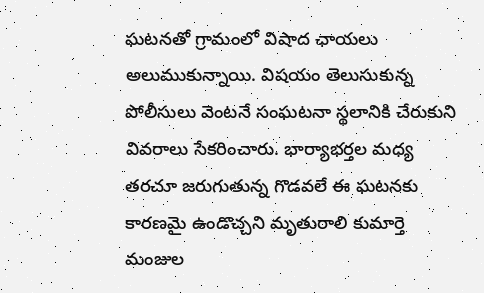ఘటనతో గ్రామంలో విషాద ఛాయలు అలుముకున్నాయి. విషయం తెలుసుకున్న పోలీసులు వెంటనే సంఘటనా స్థలానికి చేరుకుని వివరాలు సేకరించారు. భార్యాభర్తల మధ్య తరచూ జరుగుతున్న గొడవలే ఈ ఘటనకు కారణమై ఉండొచ్చని మృతురాలి కుమార్తె మంజుల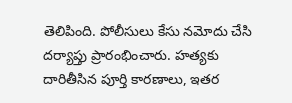తెలిపింది. పోలీసులు కేసు నమోదు చేసి దర్యాప్తు ప్రారంభించారు. హత్యకు దారితీసిన పూర్తి కారణాలు, ఇతర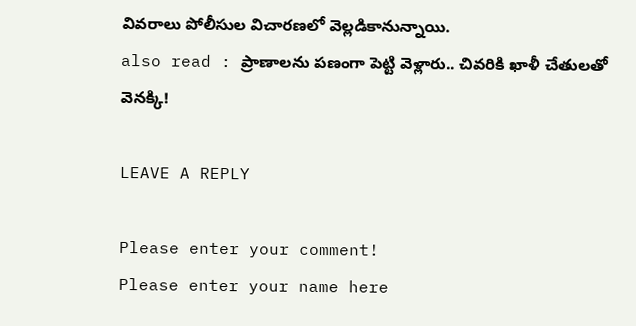వివరాలు పోలీసుల విచారణలో వెల్లడికానున్నాయి.
also read : ప్రాణాలను పణంగా పెట్టి వెళ్లారు.. చివరికి ఖాళీ చేతులతో వెనక్కి!

LEAVE A REPLY

Please enter your comment!
Please enter your name here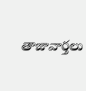తాజావార్తలు